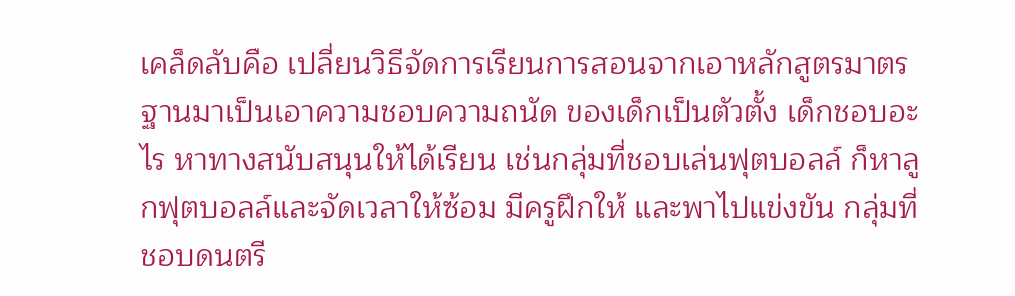เคล็ดลับคือ เปลี่ยนวิธีจัดการเรียนการสอนจากเอาหลักสูตรมาตรฐานมาเป็นเอาความชอบความถนัด ของเด็กเป็นตัวตั้ง เด็กชอบอะไร หาทางสนับสนุนให้ได้เรียน เช่นกลุ่มที่ชอบเล่นฟุตบอลล์ ก็หาลูกฟุตบอลล์และจัดเวลาให้ซ้อม มีครูฝึกให้ และพาไปแข่งขัน กลุ่มที่ชอบดนตรี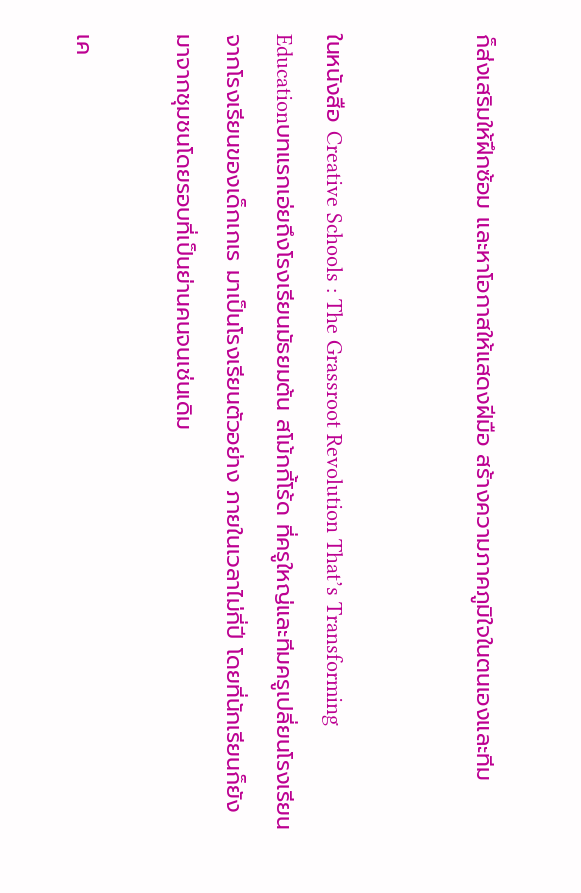ก็ส่งเสริมให้ฝึกซ้อม และหาโอกาสให้แสดงฝีมือ สร้างความภาคภูมิใจในตนเองและทีม


ในหนังสือ Creative Schools : The Grassroot Revolution That’s Transforming Educationบทแรกเอ่ยถึงโรงเรียนมัธยมต้น สโม้กกี้โร้ด ที่ครูใหญ่และทีมครูเปลี่ยนโรงเรียนจากโรงเรียนของเด็กเกเร มาเป็นโรงเรียนตัวอย่าง ภายในเวลาไม่กี่ปี โดยที่นักเรียนก็ยังมาจากชุมชนโดยรอบที่เป็นย่านคนจนเช่นเดิม

เค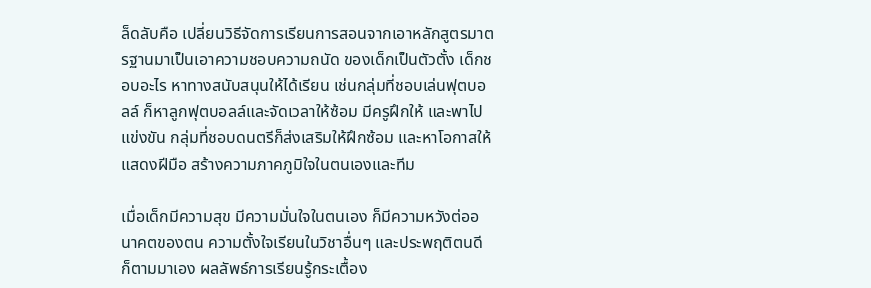ล็ดลับคือ เปลี่ยนวิธีจัดการเรียนการสอนจากเอาหลักสูตรมาตรฐานมาเป็นเอาความชอบความถนัด ของเด็กเป็นตัวตั้ง เด็กชอบอะไร หาทางสนับสนุนให้ได้เรียน เช่นกลุ่มที่ชอบเล่นฟุตบอลล์ ก็หาลูกฟุตบอลล์และจัดเวลาให้ซ้อม มีครูฝึกให้ และพาไปแข่งขัน กลุ่มที่ชอบดนตรีก็ส่งเสริมให้ฝึกซ้อม และหาโอกาสให้แสดงฝีมือ สร้างความภาคภูมิใจในตนเองและทีม

เมื่อเด็กมีความสุข มีความมั่นใจในตนเอง ก็มีความหวังต่ออนาคตของตน ความตั้งใจเรียนในวิชาอื่นๆ และประพฤติตนดี ก็ตามมาเอง ผลลัพธ์การเรียนรู้กระเตื้อง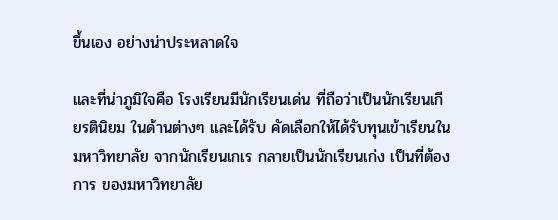ขึ้นเอง อย่างน่าประหลาดใจ

และที่น่าภูมิใจคือ โรงเรียนมีนักเรียนเด่น ที่ถือว่าเป็นนักเรียนเกียรตินิยม ในด้านต่างๆ และได้รับ คัดเลือกให้ได้รับทุนเข้าเรียนในมหาวิทยาลัย จากนักเรียนเกเร กลายเป็นนักเรียนเก่ง เป็นที่ต้องการ ของมหาวิทยาลัย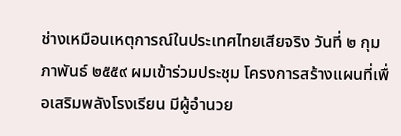ช่างเหมือนเหตุการณ์ในประเทศไทยเสียจริง วันที่ ๒ กุมภาพันธ์ ๒๕๕๙ ผมเข้าร่วมประชุม โครงการสร้างแผนที่เพื่อเสริมพลังโรงเรียน มีผู้อำนวย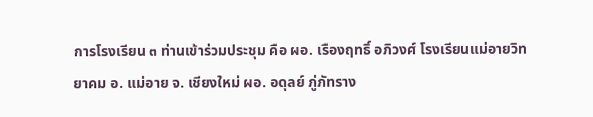การโรงเรียน ๓ ท่านเข้าร่วมประชุม คือ ผอ. เรืองฤทธิ์ อภิวงศ์ โรงเรียนแม่อายวิทยาคม อ. แม่อาย จ. เชียงใหม่ ผอ. อดุลย์ ภู่ภัทราง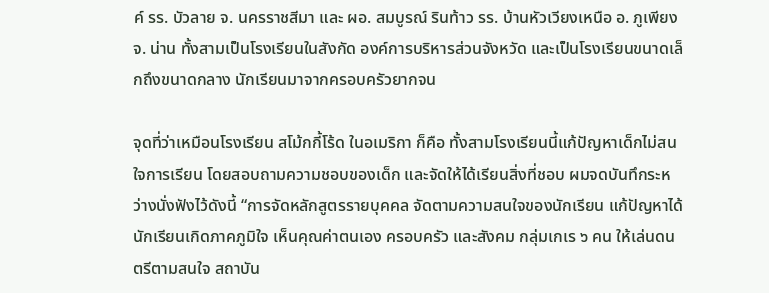ค์ รร. บัวลาย จ. นครราชสีมา และ ผอ. สมบูรณ์ รินท้าว รร. บ้านหัวเวียงเหนือ อ. ภูเพียง จ. น่าน ทั้งสามเป็นโรงเรียนในสังกัด องค์การบริหารส่วนจังหวัด และเป็นโรงเรียนขนาดเล็กถึงขนาดกลาง นักเรียนมาจากครอบครัวยากจน

จุดที่ว่าเหมือนโรงเรียน สโม้กกี้โร้ด ในอเมริกา ก็คือ ทั้งสามโรงเรียนนี้แก้ปัญหาเด็กไม่สนใจการเรียน โดยสอบถามความชอบของเด็ก และจัดให้ได้เรียนสิ่งที่ชอบ ผมจดบันทึกระหว่างนั่งฟังไว้ดังนี้ “การจัดหลักสูตรรายบุคคล จัดตามความสนใจของนักเรียน แก้ปัญหาได้ นักเรียนเกิดภาคภูมิใจ เห็นคุณค่าตนเอง ครอบครัว และสังคม กลุ่มเกเร ๖ คน ให้เล่นดนตรีตามสนใจ สถาบัน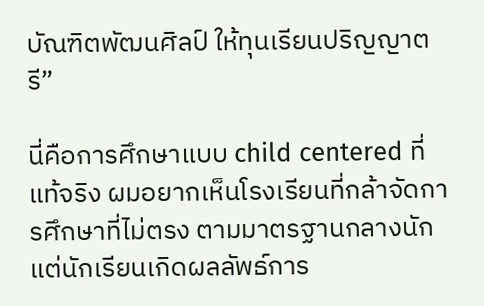บัณฑิตพัฒนศิลป์ ให้ทุนเรียนปริญญาตรี”

นี่คือการศึกษาแบบ child centered ที่แท้จริง ผมอยากเห็นโรงเรียนที่กล้าจัดการศึกษาที่ไม่ตรง ตามมาตรฐานกลางนัก แต่นักเรียนเกิดผลลัพธ์การ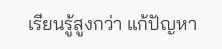เรียนรู้สูงกว่า แก้ปัญหา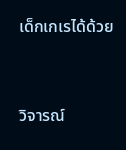เด็กเกเรได้ด้วย



วิจารณ์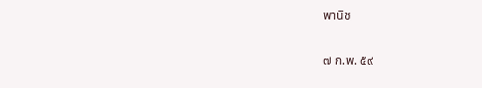พานิช

๗ ก.พ. ๕๙